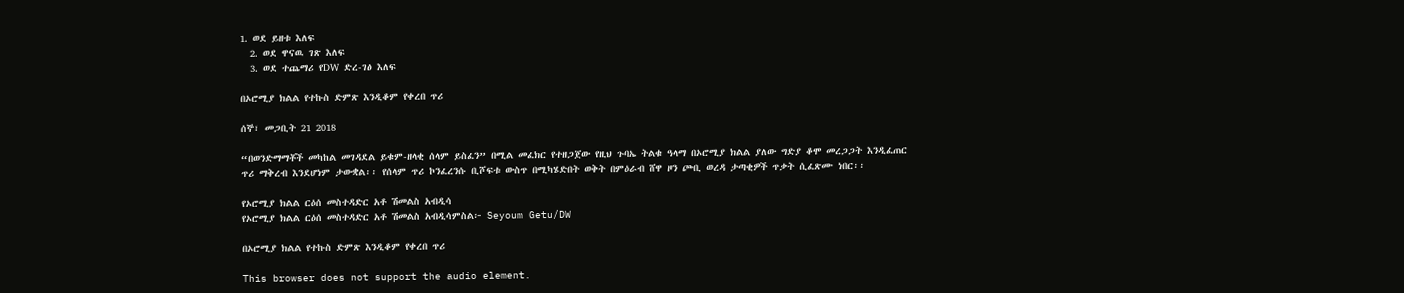1. ወደ ይዘቱ እለፍ
  2. ወደ ዋናዉ ገጽ እለፍ
  3. ወደ ተጨማሪ የDW ድረ-ገፅ እለፍ

በኦሮሚያ ክልል የተኩስ ድምጽ እንዲቆም የቀረበ ጥሪ

ሰኞ፣ መጋቢት 21 2018

“በወንድማማቾች መካከል መገዳደል ይቁም-ዘላቂ ሰላም ይስፈን” በሚል መፈክር የተዘጋጀው የዚህ ጉባኤ ትልቁ ዓላማ በኦሮሚያ ክልል ያለው ግድያ ቆሞ መረጋጋት እንዲፈጠር ጥሪ ማቅረብ እንደሆነም ታውቋል፡፡ የሰላም ጥሪ ኮንፈረንሱ ቢሾፍቱ ውስጥ በሚካሄድበት ወቅት በምዕራብ ሸዋ ዞን ጮቢ ወረዳ ታጣቂዎች ጥቃት ሲፈጽሙ ነበር፡፡

የኦሮሚያ ክልል ርዕሰ መስተዳድር አቶ ሽመልስ አብዲሳ
የኦሮሚያ ክልል ርዕሰ መስተዳድር አቶ ሽመልስ አብዲሳምስል፦ Seyoum Getu/DW

በኦሮሚያ ክልል የተኩስ ድምጽ እንዲቆም የቀረበ ጥሪ

This browser does not support the audio element.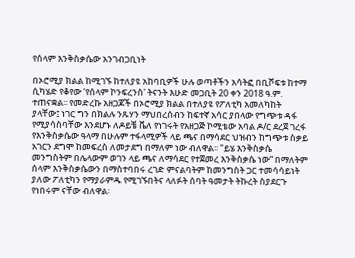የሰላም እንቅስቃሴው አንገብጋቢነት

በኦሮሚያ ክልል ከሚገኙ ከተለያዩ አከባቢዎች ሁሉ ወጣቶችን አሳትፎ በቢሾፍቱ ከተማ ሲካሄድ የቆየው ‘የሰላም ኮንፍረንስ' ትናንት እሁድ መጋቢት 20 ቀን 2018 ዓ.ም. ተጠናቋል፡፡ የመድረኩ አዘጋጆች በኦሮሚያ ክልል በተለያዩ የፖለቲካ አመለካከት ያላቸው፤ ነገር ግን በክልሉ ንጹሃን ማህበረሰብን ከፍተኛ አሳር ያበላው የግጭቱ ዳፋ የሚያሳስባቸው እንደሆኑ ለዶይቼ ቬለ የነገሩት የአዘጋጅ ኮሚቴው አባል ዶ/ር ደረጀ ገረፋ የእንቅስቃሴው ዓላማ በሁሉም ተፋላሚዎች ላይ ጫና በማሳደር ህዝብን ከግጭቱ ስቃይ አገርን ደግሞ ከመፍረስ ለመታደግ በማለም ነው ብለዋል፡፡ "ይሄ እንቅስቃሴ መንግስትም በሌላውም ወገን ላይ ጫና ለማሳደር የተጀመረ እንቅስቃሴ ነው” በማለትም ሰላም እንቅስቃሴውን በማስተባበሩ ረገድ ምናልባትም ከመንግስት ጋር ተመሳሳይነት ያለው ፖለቲካን የማያራምዱ የሚገኙበትና ላለፉት ሰባት ዓመታት ትኩረት ስያደርጉ የነበሩም ናቸው ብለዋል፡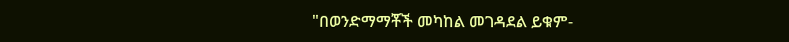"በወንድማማቾች መካከል መገዳደል ይቁም-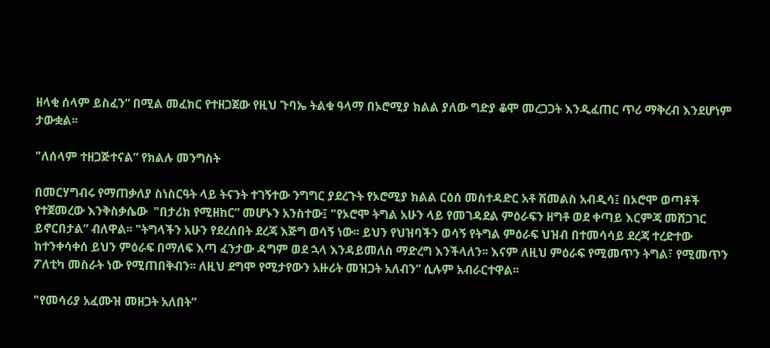ዘላቂ ሰላም ይስፈን” በሚል መፈክር የተዘጋጀው የዚህ ጉባኤ ትልቁ ዓላማ በኦሮሚያ ክልል ያለው ግድያ ቆሞ መረጋጋት እንዲፈጠር ጥሪ ማቅረብ እንደሆነም ታውቋል፡፡

"ለሰላም ተዘጋጅተናል” የክልሉ መንግስት

በመርሃግብሩ የማጠቃለያ ስነስርዓት ላይ ትናንት ተገኝተው ንግግር ያደረጉት የኦሮሚያ ክልል ርዕሰ መስተዳድር አቶ ሽመልስ አብዲሳ፤ በኦሮሞ ወጣቶች የተጀመረው እንቅስቃሴው  "በታሪክ የሚዘከር” መሆኑን አንስተው፤ "የኦሮሞ ትግል አሁን ላይ የመገዳደል ምዕራፍን ዘግቶ ወደ ቀጣይ እርምጃ መሸጋገር ይኖርበታል” ብለዋል፡፡ "ትግላችን አሁን የደረሰበት ደረጃ እጅግ ወሳኝ ነው፡፡ ይህን የህዝባችን ወሳኝ የትግል ምዕራፍ ህዝብ በተመሳሳይ ደረጃ ተረድተው ከተንቀሳቀሰ ይህን ምዕራፍ በማለፍ እጣ ፈንታው ዳግም ወደ ኋላ እንዳይመለስ ማድረግ እንችላለን፡፡ እናም ለዚህ ምዕራፍ የሚመጥን ትግል፣ የሚመጥን ፖለቲካ መስራት ነው የሚጠበቅብን፡፡ ለዚህ ደግሞ የሚታየውን አዙሪት መዝጋት አለብን” ሲሉም አብራርተዋል፡፡

"የመሳሪያ አፈሙዝ መዘጋት አለበት”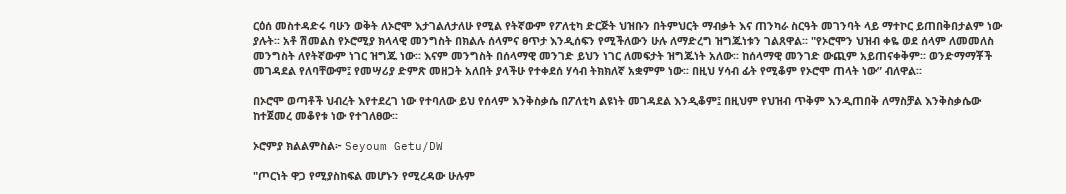ርዕሰ መስተዳድሩ ባሁን ወቅት ለኦሮሞ እታገልለታለሁ የሚል የትኛውም የፖለቲካ ድርጅት ህዝቡን በትምህርት ማብቃት እና ጠንካራ ስርዓት መገንባት ላይ ማተኮር ይጠበቅበታልም ነው ያሉት፡፡ አቶ ሽመልስ የኦሮሚያ ክላላዊ መንግስት በክልሉ ሰላምና ፀጥታ እንዲሰፍን የሚችለውን ሁሉ ለማድረግ ዝግጁነቱን ገልጸዋል፡፡ "የኦሮሞን ህዝብ ቀዬ ወደ ሰላም ለመመለስ መንግስት ለየትኛውም ነገር ዝግጁ ነው፡፡ እናም መንግስት በሰላማዊ መንገድ ይህን ነገር ለመፍታት ዝግጁነት አለው፡፡ ከሰላማዊ መንገድ ውጪም አይጠናቀቅም፡፡ ወንድማማቾች መገዳደል የለባቸውም፤ የመሣሪያ ድምጽ መዘጋት አለበት ያላችሁ የተቀደሰ ሃሳብ ትክክለኛ አቋምም ነው፡፡ በዚህ ሃሳብ ፊት የሚቆም የኦሮሞ ጠላት ነው” ብለዋል፡፡

በኦሮሞ ወጣቶች ህብረት እየተደረገ ነው የተባለው ይህ የሰላም እንቅስቃሴ በፖለቲካ ልዩነት መገዳደል እንዲቆም፤ በዚህም የህዝብ ጥቅም እንዲጠበቅ ለማስቻል እንቅስቃሴው ከተጀመረ መቆየቱ ነው የተገለፀው፡፡

ኦሮምያ ክልልምስል፦ Seyoum Getu/DW

"ጦርነት ዋጋ የሚያስከፍል መሆኑን የሚረዳው ሁሉም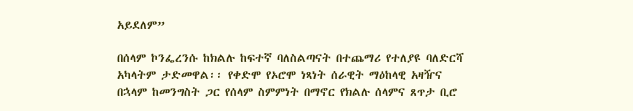አይደለም”

በሰላም ኮንፌረንሱ ከክልሉ ከፍተኛ ባለስልጣናት በተጨማሪ የተለያዩ ባለድርሻ አካላትም ታድመዋል፡፡ የቀድሞ የኦሮሞ ነጻነት ሰራዊት ማዕከላዊ አዛዥና በኋላም ከመንግስት ጋር የሰላም ስምምነት በማኖር የክልሉ ሰላምና ጸጥታ ቢሮ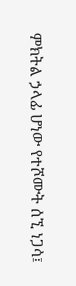ምክትል ኃላፊ ሆነው የተሾሙት ሰኚ ነጋሳ፤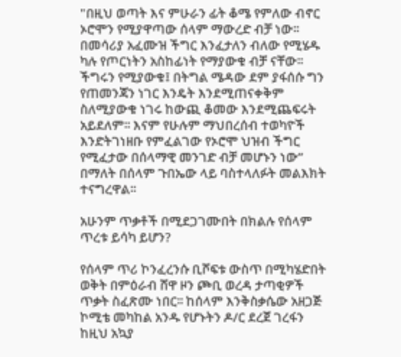"በዚህ ወጣት እና ምሁራን ፊት ቆሜ የምለው ብኖር ኦሮሞን የሚያዋጣው ሰላም ማውረድ ብቻ ነው፡፡ በመሳሪያ አፈሙዝ ችግር እንፈታለን ብለው የሚሄዱ ካሉ የጦርነትን አስከፊነት የማያውቁ ብቻ ናቸው፡፡ ችግሩን የሚያውቁ፤ በትግል ሜዳው ደም ያፋሰሱ ግን የጠመንጃን ነገር እንዴት እንደሚጠናቀቅም ስለሚያውቁ ነገሩ ከውጪ ቆመው እንደሚጨፍሩት አይደለም፡፡ እናም የሁሉም ማህበረሰብ ተወካዮች እንድትገነዘቡ የምፈልገው የኦሮሞ ህዝብ ችግር የሚፈታው በሰላማዊ መንገድ ብቻ መሆኑን ነው” በማለት በሰላም ጉበኤው ላይ ባስተላለፉት መልእክት ተናግረዋል፡፡

አሁንም ጥቃቶች በሚደጋገሙበት በክልሉ የሰላም ጥረቱ ይሳካ ይሆን?

የሰላም ጥሪ ኮንፈረንሱ ቢሾፍቱ ውስጥ በሚካሄድበት ወቅት በምዕራብ ሸዋ ዞን ጮቢ ወረዳ ታጣቂዎች ጥቃት ስፈጽሙ ነበር፡፡ ከሰላም እንቅስቃሴው አዘጋጅ ኮሚቴ መካከል አንዱ የሆኑትን ዶ/ር ደረጀ ገረፋን ከዚህ አኳያ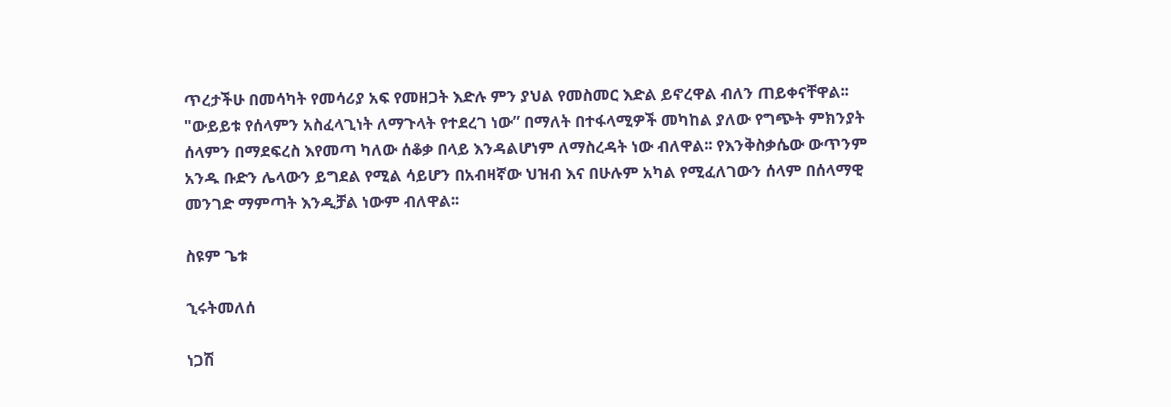ጥረታችሁ በመሳካት የመሳሪያ አፍ የመዘጋት እድሉ ምን ያህል የመስመር እድል ይኖረዋል ብለን ጠይቀናቸዋል፡፡ "ውይይቱ የሰላምን አስፈላጊነት ለማጉላት የተደረገ ነው” በማለት በተፋላሚዎች መካከል ያለው የግጭት ምክንያት ሰላምን በማደፍረስ እየመጣ ካለው ሰቆቃ በላይ እንዳልሆነም ለማስረዳት ነው ብለዋል፡፡ የእንቅስቃሴው ውጥንም አንዱ ቡድን ሌላውን ይግደል የሚል ሳይሆን በአብዛኛው ህዝብ እና በሁሉም አካል የሚፈለገውን ሰላም በሰላማዊ መንገድ ማምጣት እንዲቻል ነውም ብለዋል፡፡

ስዩም ጌቱ

ኂሩትመለሰ

ነጋሽ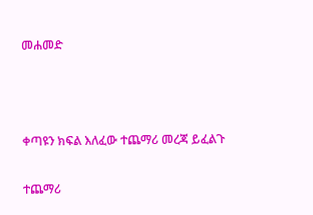መሐመድ



ቀጣዩን ክፍል እለፈው ተጨማሪ መረጃ ይፈልጉ

ተጨማሪ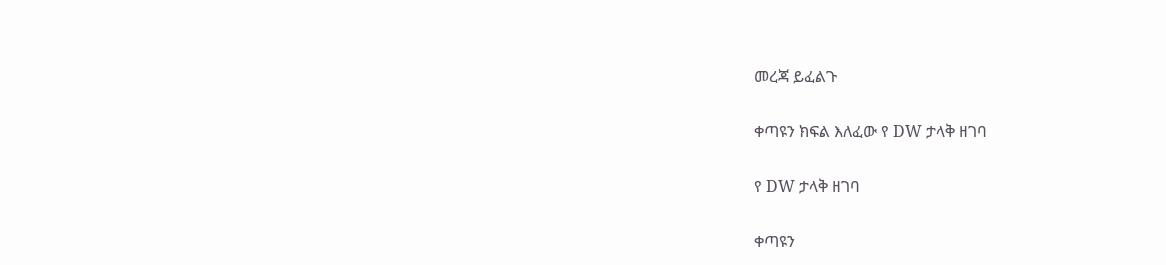መረጃ ይፈልጉ

ቀጣዩን ክፍል እለፈው የ DW ታላቅ ዘገባ

የ DW ታላቅ ዘገባ

ቀጣዩን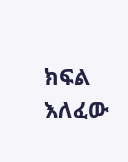ክፍል እለፈው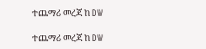ተጨማሪ መረጃ ከ DW

ተጨማሪ መረጃ ከ DW